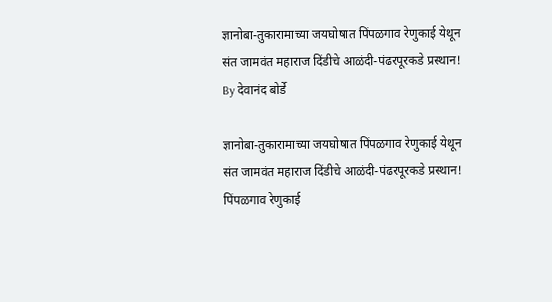ज्ञानोबा-तुकारामाच्या जयघोषात पिंपळगाव रेणुकाई येथून संत जामवंत महाराज दिंडीचे आळंदी-पंढरपूरकडे प्रस्थान!
By देवानंद बोर्डे

ज्ञानोबा-तुकारामाच्या जयघोषात पिंपळगाव रेणुकाई येथून संत जामवंत महाराज दिंडीचे आळंदी-पंढरपूरकडे प्रस्थान!
पिंपळगाव रेणुकाई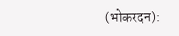(भोकरदन):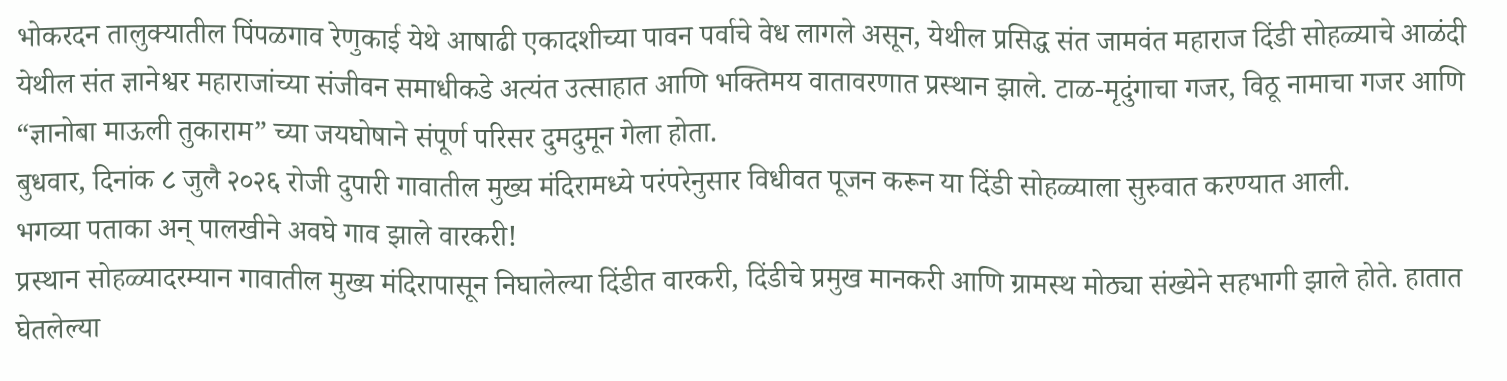भोकरदन तालुक्यातील पिंपळगाव रेणुकाई येथे आषाढी एकादशीच्या पावन पर्वाचे वेध लागले असून, येथील प्रसिद्ध संत जामवंत महाराज दिंडी सोहळ्याचे आळंदी येथील संत ज्ञानेश्वर महाराजांच्या संजीवन समाधीकडे अत्यंत उत्साहात आणि भक्तिमय वातावरणात प्रस्थान झाले. टाळ-मृदुंगाचा गजर, विठू नामाचा गजर आणि “ज्ञानोबा माऊली तुकाराम” च्या जयघोषाने संपूर्ण परिसर दुमदुमून गेला होता.
बुधवार, दिनांक ८ जुलै २०२६ रोजी दुपारी गावातील मुख्य मंदिरामध्ये परंपरेनुसार विधीवत पूजन करून या दिंडी सोहळ्याला सुरुवात करण्यात आली.
भगव्या पताका अन् पालखीने अवघे गाव झाले वारकरी!
प्रस्थान सोहळ्यादरम्यान गावातील मुख्य मंदिरापासून निघालेल्या दिंडीत वारकरी, दिंडीचे प्रमुख मानकरी आणि ग्रामस्थ मोठ्या संख्येने सहभागी झाले होते. हातात घेतलेल्या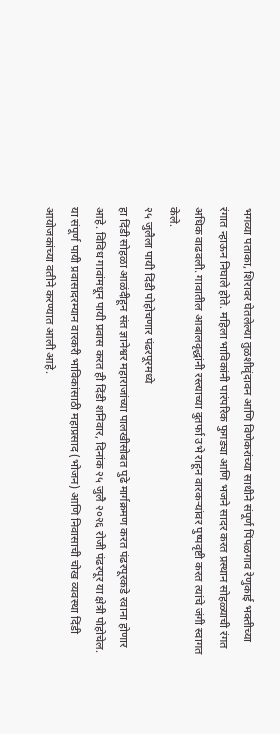भगव्या पताका, शिरावर घेतलेल्या तुळशीवृंदावन आणि विणेकरांच्या साथीने संपूर्ण पिंपळगाव रेणुकाई भक्तीच्या रंगात न्हाऊन निघाले होते. महिला भाविकांनी पारंपरिक फुगड्या आणि भजने सादर करत प्रस्थान सोहळ्याची रंगत अधिक वाढवली. गावातील आबालवृद्धांनी रस्त्याच्या दुतर्फा उभे राहून वारकऱ्यांवर पुष्पवृष्टी करत त्यांचे जंगी स्वागत केले.
२५ जुलैला पायी दिंडी पोहोचणार पंढरपूरमध्ये
हा दिंडी सोहळा आळंदीहून संत ज्ञानेश्वर महाराजांच्या पालखीसोबत पुढे मार्गक्रमण करत पंढरपूरकडे रवाना होणार आहे. विविध गावांमधून पायी प्रवास करत ही दिंडी शनिवार, दिनांक २५ जुलै २०२६ रोजी पंढरपूर या क्षेत्री पोहोचेल. या संपूर्ण पायी प्रवासादरम्यान वारकरी भाविकांसाठी महाप्रसाद (भोजन) आणि निवासाची चोख व्यवस्था दिंडी आयोजकांच्या वतीने करण्यात आली आहे.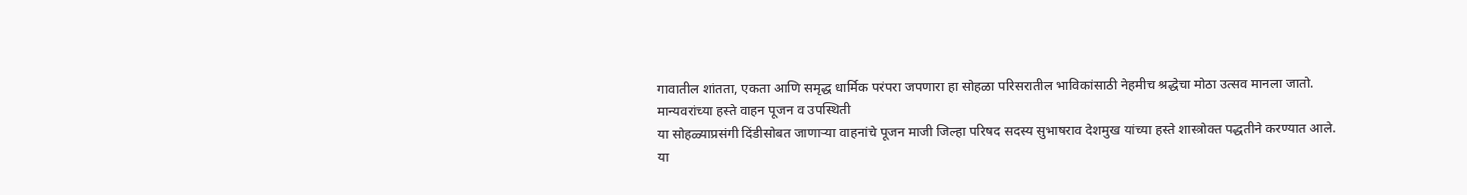गावातील शांतता, एकता आणि समृद्ध धार्मिक परंपरा जपणारा हा सोहळा परिसरातील भाविकांसाठी नेहमीच श्रद्धेचा मोठा उत्सव मानला जातो.
मान्यवरांच्या हस्ते वाहन पूजन व उपस्थिती
या सोहळ्याप्रसंगी दिंडीसोबत जाणाऱ्या वाहनांचे पूजन माजी जिल्हा परिषद सदस्य सुभाषराव देशमुख यांच्या हस्ते शास्त्रोक्त पद्धतीने करण्यात आले.
या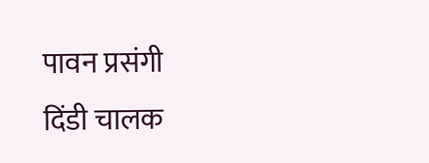पावन प्रसंगी दिंडी चालक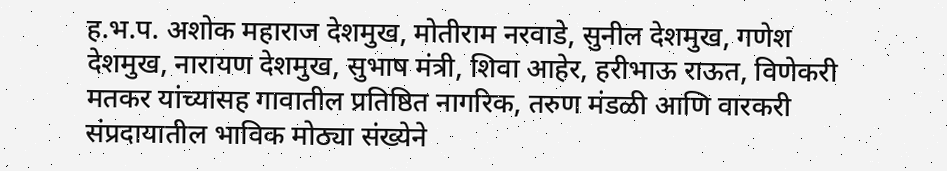ह.भ.प. अशोक महाराज देशमुख, मोतीराम नरवाडे, सुनील देशमुख, गणेश देशमुख, नारायण देशमुख, सुभाष मंत्री, शिवा आहेर, हरीभाऊ राऊत, विणेकरी मतकर यांच्यासह गावातील प्रतिष्ठित नागरिक, तरुण मंडळी आणि वारकरी संप्रदायातील भाविक मोठ्या संख्येने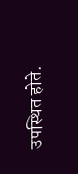उपस्थित होते.